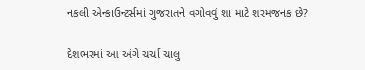નકલી એન્કાઉન્ટર્સમાં ગુજરાતને વગોવવું શા માટે શરમજનક છે?

દેશભરમાં આ અંગે ચર્ચા ચાલુ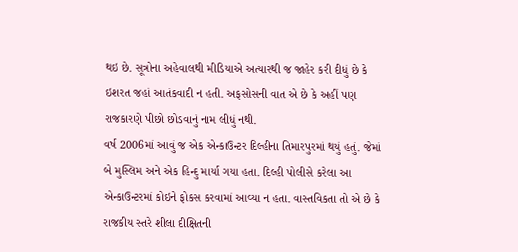થઇ છે. સૂત્રોના અહેવાલથી મીડિયાએ અત્યારથી જ જાહેર કરી દીધું છે કે ઇશરત જહાં આતંકવાદી ન હતી. અફસોસની વાત એ છે કે અહીં પણ રાજકારણે પીછો છોડવાનું નામ લીધું નથી.
વર્ષ 2006માં આવું જ એક એન્કાઉન્ટર દિલ્હીના તિમારપુરમાં થયું હતું. જેમાં બે મુસ્લિમ અને એક હિન્દુ માર્યા ગયા હતા. દિલ્હી પોલીસે કરેલા આ એન્કાઉન્ટરમાં કોઇને ફોકસ કરવામાં આવ્યા ન હતા. વાસ્તવિકતા તો એ છે કે રાજકીય સ્તરે શીલા દીક્ષિતની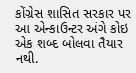કોંગ્રેસ શાસિત સરકાર પર આ એન્કાઉન્ટર અંગે કોઇ એક શબ્દ બોલવા તૈયાર નથી.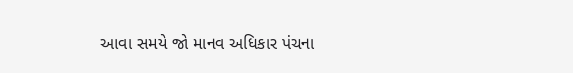આવા સમયે જો માનવ અધિકાર પંચના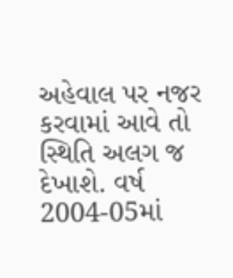અહેવાલ પર નજર કરવામાં આવે તો સ્થિતિ અલગ જ દેખાશે. વર્ષ 2004-05માં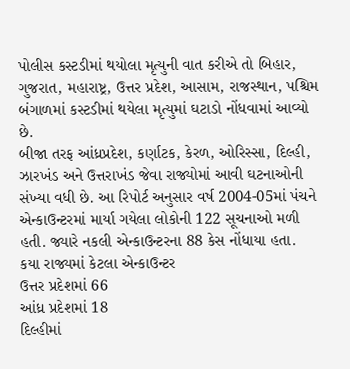પોલીસ કસ્ટડીમાં થયોલા મૃત્યુની વાત કરીએ તો બિહાર, ગુજરાત, મહારાષ્ટ્ર, ઉત્તર પ્રદેશ, આસામ, રાજસ્થાન, પશ્ચિમ બંગાળમાં કસ્ટડીમાં થયેલા મૃત્યુમાં ઘટાડો નોંધવામાં આવ્યો છે.
બીજા તરફ આંધ્રપ્રદેશ, કર્ણાટક, કેરળ, ઓરિસ્સા, દિલ્હી, ઝારખંડ અને ઉત્તરાખંડ જેવા રાજ્યોમાં આવી ઘટનાઓની સંખ્યા વધી છે. આ રિપોર્ટ અનુસાર વર્ષ 2004-05માં પંચને એન્કાઉન્ટરમાં માર્યા ગયેલા લોકોની 122 સૂચનાઓ મળી હતી. જ્યારે નકલી એન્કાઉન્ટરના 88 કેસ નોંધાયા હતા.
કયા રાજ્યમાં કેટલા એન્કાઉન્ટર
ઉત્તર પ્રદેશમાં 66
આંધ્ર પ્રદેશમાં 18
દિલ્હીમાં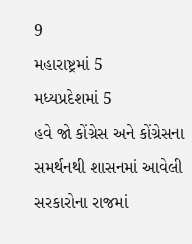9
મહારાષ્ટ્રમાં 5
મધ્યપ્રદેશમાં 5
હવે જો કોંગ્રેસ અને કોંગ્રેસના સમર્થનથી શાસનમાં આવેલી સરકારોના રાજમાં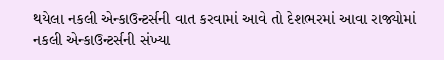થયેલા નકલી એન્કાઉન્ટર્સની વાત કરવામાં આવે તો દેશભરમાં આવા રાજ્યોમાં નકલી એન્કાઉન્ટર્સની સંખ્યા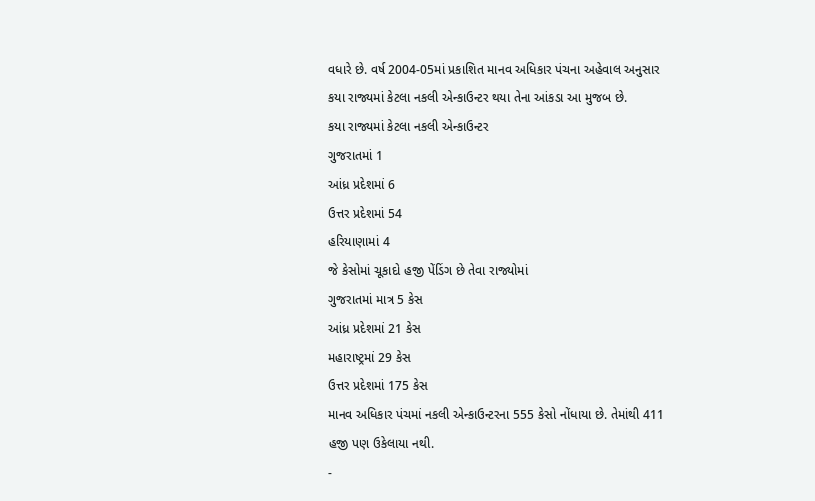વધારે છે. વર્ષ 2004-05માં પ્રકાશિત માનવ અધિકાર પંચના અહેવાલ અનુસાર કયા રાજ્યમાં કેટલા નકલી એન્કાઉન્ટર થયા તેના આંકડા આ મુજબ છે.
કયા રાજ્યમાં કેટલા નકલી એન્કાઉન્ટર
ગુજરાતમાં 1
આંધ્ર પ્રદેશમાં 6
ઉત્તર પ્રદેશમાં 54
હરિયાણામાં 4
જે કેસોમાં ચૂકાદો હજી પેંડિંગ છે તેવા રાજ્યોમાં
ગુજરાતમાં માત્ર 5 કેસ
આંધ્ર પ્રદેશમાં 21 કેસ
મહારાષ્ટ્રમાં 29 કેસ
ઉત્તર પ્રદેશમાં 175 કેસ
માનવ અધિકાર પંચમાં નકલી એન્કાઉન્ટરના 555 કેસો નોંધાયા છે. તેમાંથી 411 હજી પણ ઉકેલાયા નથી.
-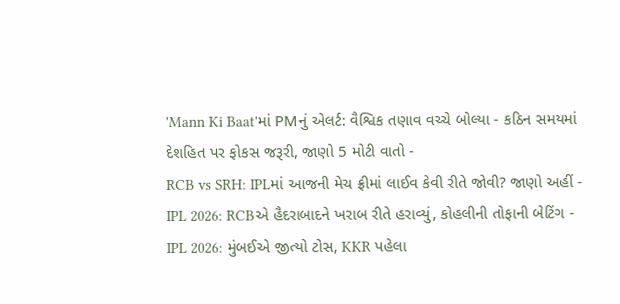'Mann Ki Baat'માં PMનું એલર્ટ: વૈશ્વિક તણાવ વચ્ચે બોલ્યા - કઠિન સમયમાં દેશહિત પર ફોકસ જરૂરી, જાણો 5 મોટી વાતો -
RCB vs SRH: IPLમાં આજની મેચ ફ્રીમાં લાઈવ કેવી રીતે જોવી? જાણો અહીં -
IPL 2026: RCBએ હૈદરાબાદને ખરાબ રીતે હરાવ્યું, કોહલીની તોફાની બેટિંગ -
IPL 2026: મુંબઈએ જીત્યો ટોસ, KKR પહેલા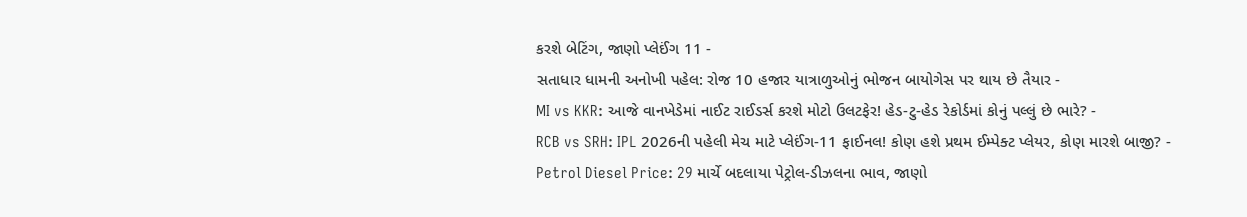કરશે બેટિંગ, જાણો પ્લેઈંગ 11 -
સતાધાર ધામની અનોખી પહેલ: રોજ 10 હજાર યાત્રાળુઓનું ભોજન બાયોગેસ પર થાય છે તૈયાર -
MI vs KKR: આજે વાનખેડેમાં નાઈટ રાઈડર્સ કરશે મોટો ઉલટફેર! હેડ-ટુ-હેડ રેકોર્ડમાં કોનું પલ્લું છે ભારે? -
RCB vs SRH: IPL 2026ની પહેલી મેચ માટે પ્લેઈંગ-11 ફાઈનલ! કોણ હશે પ્રથમ ઈમ્પેક્ટ પ્લેયર, કોણ મારશે બાજી? -
Petrol Diesel Price: 29 માર્ચે બદલાયા પેટ્રોલ-ડીઝલના ભાવ, જાણો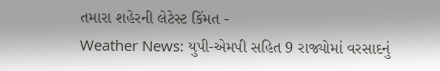તમારા શહેરની લેટેસ્ટ કિંમત -
Weather News: યુપી-એમપી સહિત 9 રાજ્યોમાં વરસાદનું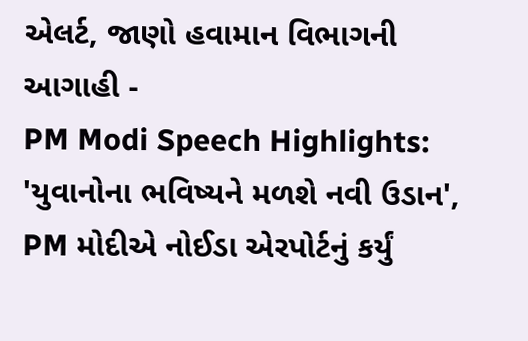એલર્ટ, જાણો હવામાન વિભાગની આગાહી -
PM Modi Speech Highlights: 'યુવાનોના ભવિષ્યને મળશે નવી ઉડાન', PM મોદીએ નોઈડા એરપોર્ટનું કર્યું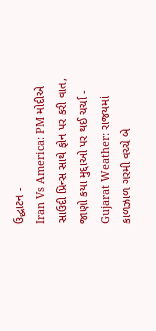ઉદ્ઘાટન -
Iran Vs America: PM મોદીએ સાઉદી પ્રિન્સ સાથે ફોન પર કરી વાત, જાણો કયા મુદ્દાઓ પર થઈ ચર્ચા -
Gujarat Weather: રાજયમાં કાળઝાળ ગરમી વચ્ચે બે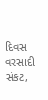દિવસ વરસાદી સંકટ,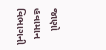જાણો હવામાન વિભાગની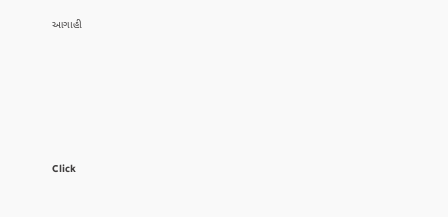આગાહી







Click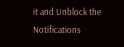it and Unblock the Notifications